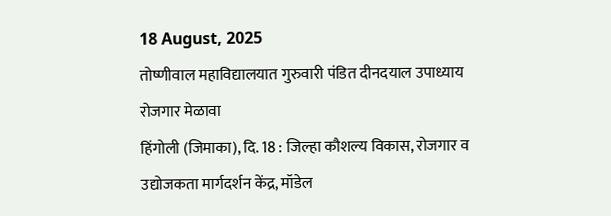18 August, 2025
तोष्णीवाल महाविद्यालयात गुरुवारी पंडित दीनदयाल उपाध्याय रोजगार मेळावा
हिंगोली (जिमाका), दि. 18 : जिल्हा कौशल्य विकास, रोजगार व उद्योजकता मार्गदर्शन केंद्र, मॉडेल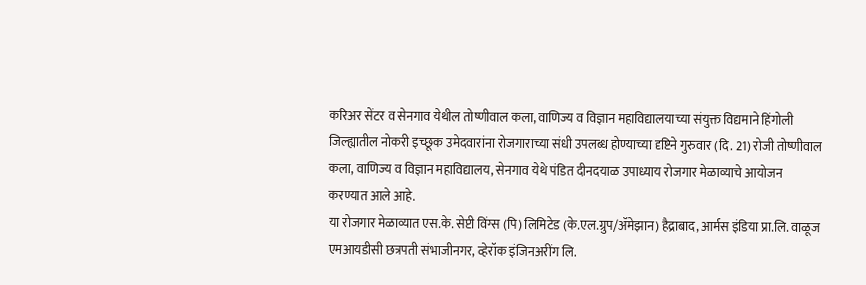करिअर सेंटर व सेनगाव येथील तोष्णीवाल कला, वाणिज्य व विज्ञान महाविद्यालयाच्या संयुक्त विद्यमाने हिंगोली जिल्ह्यातील नोकरी इच्छूक उमेदवारांना रोजगाराच्या संधी उपलब्ध होण्याच्या दृष्टिने गुरुवार (दि. 21) रोजी तोष्णीवाल कला, वाणिज्य व विज्ञान महाविद्यालय, सेनगाव येथे पंडित दीनदयाळ उपाध्याय रोजगार मेळाव्याचे आयोजन करण्यात आले आहे.
या रोजगार मेळाव्यात एस.के. सेप्टी विंग्स (पि) लिमिटेड (के.एल.ग्रुप/ॲमेझान) हैद्राबाद, आर्मस इंडिया प्रा.लि. वाळूज एमआयडीसी छत्रपती संभाजीनगर, व्हेरॉक इंजिनअरींग लि.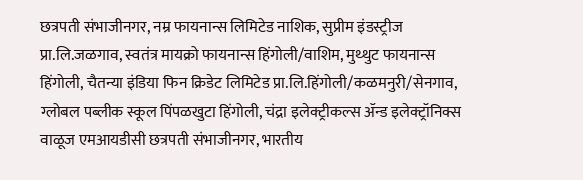छत्रपती संभाजीनगर, नम्र फायनान्स लिमिटेड नाशिक, सुप्रीम इंडस्ट्रीज प्रा.लि.जळगाव, स्वतंत्र मायक्रो फायनान्स हिंगोली/वाशिम, मुथ्थुट फायनान्स हिंगोली, चैतन्या इंडिया फिन क्रिडेट लिमिटेड प्रा.लि.हिंगोली/कळमनुरी/सेनगाव, ग्लोबल पब्लीक स्कूल पिंपळखुटा हिंगोली, चंद्रा इलेक्ट्रीकल्स ॲन्ड इलेक्ट्रॉनिक्स वाळूज एमआयडीसी छत्रपती संभाजीनगर, भारतीय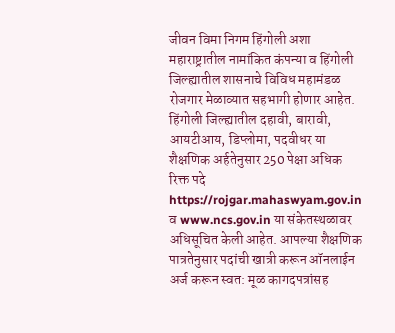जीवन विमा निगम हिंगोली अशा महाराष्ट्रातील नामांकित कंपन्या व हिंगोली जिल्ह्यातील शासनाचे विविध महामंडळ रोजगार मेळाव्यात सहभागी होणार आहेत.
हिंगोली जिल्ह्यातील दहावी, बारावी, आयटीआय, डिप्लोमा, पदवीधर या शैक्षणिक अर्हतेनुसार 250 पेक्षा अधिक रिक्त पदे https://rojgar.mahaswyam.gov.in व www.ncs.gov.in या संकेतस्थळावर अधिसूचित केली आहेत. आपल्या शैक्षणिक पात्रतेनुसार पदांची खात्री करून ऑनलाईन अर्ज करून स्वत: मूळ कागदपत्रांसह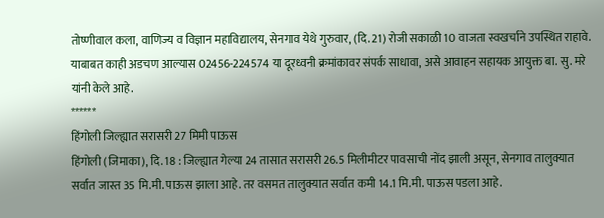तोष्णीवाल कला, वाणिज्य व विज्ञान महाविद्यालय, सेनगाव येथे गुरुवार, (दि. 21) रोजी सकाळी 10 वाजता स्वखर्चाने उपस्थित राहावे. याबाबत काही अडचण आल्यास 02456-224574 या दूरध्वनी क्रमांकावर संपर्क साधावा, असे आवाहन सहायक आयुक्त बा. सु. मरे यांनी केले आहे.
******
हिंगोली जिल्ह्यात सरासरी 27 मिमी पाऊस
हिंगोली (जिमाका), दि. 18 : जिल्ह्यात गेल्या 24 तासात सरासरी 26.5 मिलीमीटर पावसाची नोंद झाली असून, सेनगाव तालुक्यात सर्वात जास्त 35 मि.मी. पाऊस झाला आहे. तर वसमत तालुक्यात सर्वात कमी 14.1 मि.मी. पाऊस पडला आहे.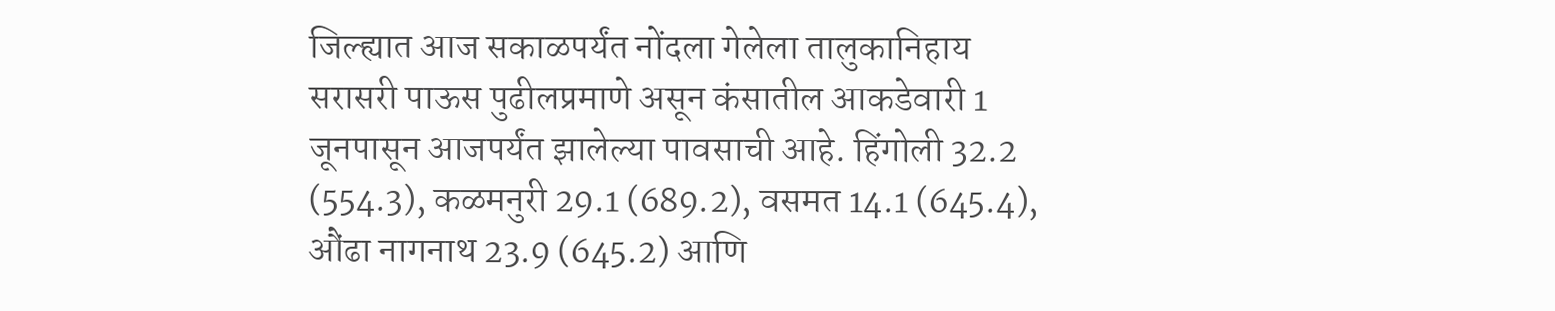जिल्ह्यात आज सकाळपर्यंत नोंदला गेलेला तालुकानिहाय सरासरी पाऊस पुढीलप्रमाणे असून कंसातील आकडेवारी 1 जूनपासून आजपर्यंत झालेल्या पावसाची आहे. हिंगोली 32.2 (554.3), कळमनुरी 29.1 (689.2), वसमत 14.1 (645.4), औंढा नागनाथ 23.9 (645.2) आणि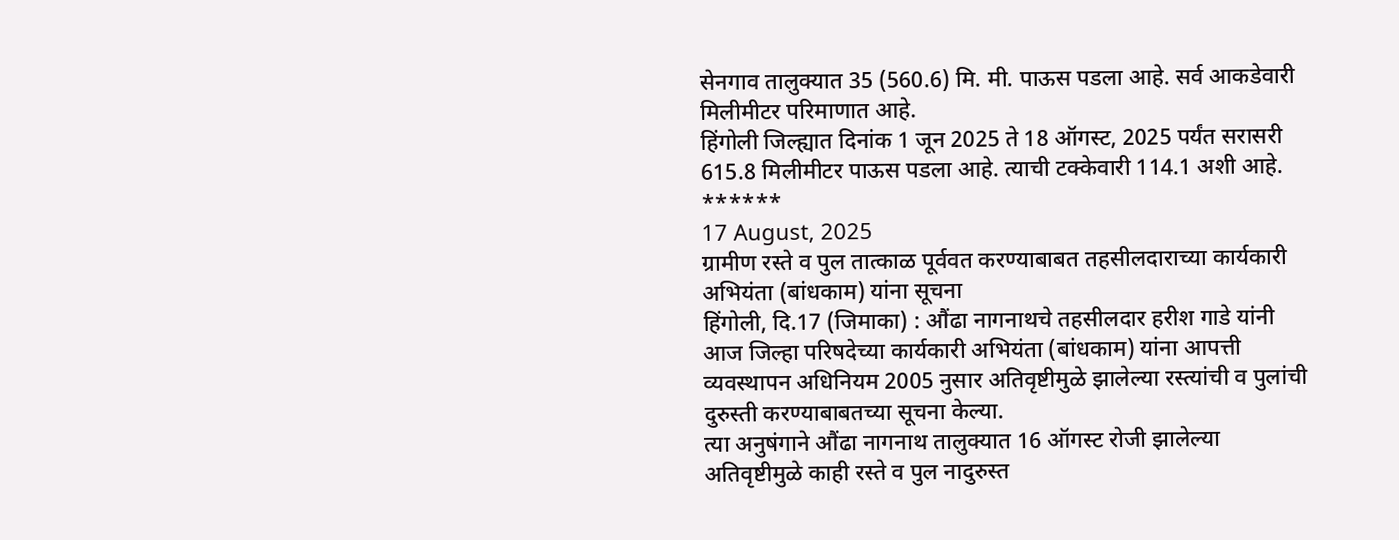सेनगाव तालुक्यात 35 (560.6) मि. मी. पाऊस पडला आहे. सर्व आकडेवारी मिलीमीटर परिमाणात आहे.
हिंगोली जिल्ह्यात दिनांक 1 जून 2025 ते 18 ऑगस्ट, 2025 पर्यंत सरासरी 615.8 मिलीमीटर पाऊस पडला आहे. त्याची टक्केवारी 114.1 अशी आहे.
******
17 August, 2025
ग्रामीण रस्ते व पुल तात्काळ पूर्ववत करण्याबाबत तहसीलदाराच्या कार्यकारी अभियंता (बांधकाम) यांना सूचना
हिंगोली, दि.17 (जिमाका) : औंढा नागनाथचे तहसीलदार हरीश गाडे यांनी आज जिल्हा परिषदेच्या कार्यकारी अभियंता (बांधकाम) यांना आपत्ती व्यवस्थापन अधिनियम 2005 नुसार अतिवृष्टीमुळे झालेल्या रस्त्यांची व पुलांची दुरुस्ती करण्याबाबतच्या सूचना केल्या.
त्या अनुषंगाने औंढा नागनाथ तालुक्यात 16 ऑगस्ट रोजी झालेल्या अतिवृष्टीमुळे काही रस्ते व पुल नादुरुस्त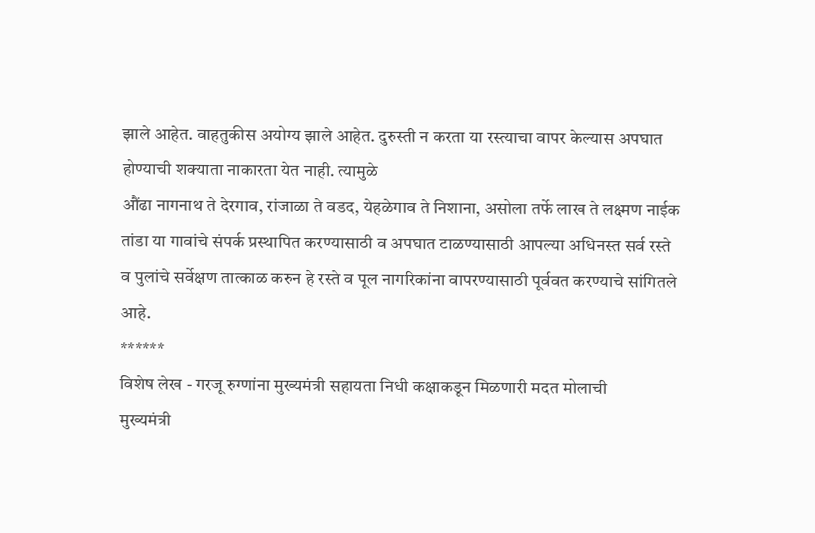झाले आहेत. वाहतुकीस अयोग्य झाले आहेत. दुरुस्ती न करता या रस्त्याचा वापर केल्यास अपघात होण्याची शक्याता नाकारता येत नाही. त्यामुळे
औंढा नागनाथ ते देरगाव, रांजाळा ते वडद, येहळेगाव ते निशाना, असोला तर्फे लाख ते लक्ष्मण नाईक तांडा या गावांचे संपर्क प्रस्थापित करण्यासाठी व अपघात टाळण्यासाठी आपल्या अधिनस्त सर्व रस्ते व पुलांचे सर्वेक्षण तात्काळ करुन हे रस्ते व पूल नागरिकांना वापरण्यासाठी पूर्ववत करण्याचे सांगितले आहे.
******
विशेष लेख - गरजू रुग्णांना मुख्यमंत्री सहायता निधी कक्षाकडून मिळणारी मदत मोलाची
मुख्यमंत्री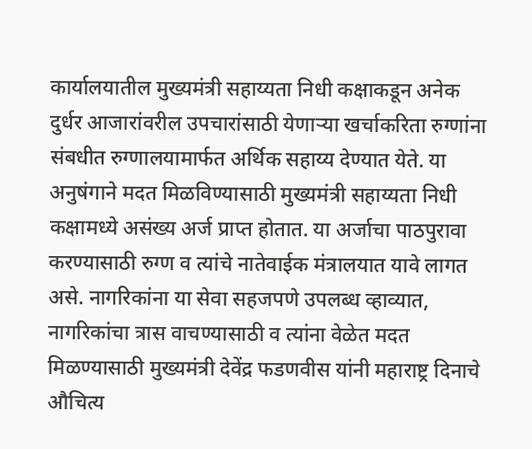कार्यालयातील मुख्यमंत्री सहाय्यता निधी कक्षाकडून अनेक दुर्धर आजारांवरील उपचारांसाठी येणाऱ्या खर्चाकरिता रुग्णांना संबधीत रुग्णालयामार्फत अर्थिक सहाय्य देण्यात येते. या अनुषंगाने मदत मिळविण्यासाठी मुख्यमंत्री सहाय्यता निधी कक्षामध्ये असंख्य अर्ज प्राप्त होतात. या अर्जाचा पाठपुरावा करण्यासाठी रुग्ण व त्यांचे नातेवाईक मंत्रालयात यावे लागत असे. नागरिकांना या सेवा सहजपणे उपलब्ध व्हाव्यात, नागरिकांचा त्रास वाचण्यासाठी व त्यांना वेळेत मदत मिळण्यासाठी मुख्यमंत्री देवेंद्र फडणवीस यांनी महाराष्ट्र दिनाचे औचित्य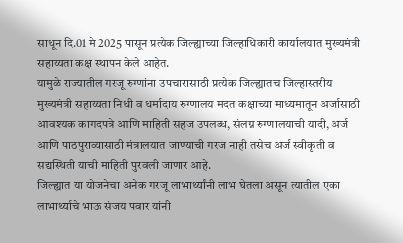साधून दि.01 मे 2025 पासून प्रत्येक जिल्ह्याच्या जिल्हाधिकारी कार्यालयात मुख्यमंत्री सहाय्यता कक्ष स्थापन केले आहेत.
यामुळे राज्यातील गरजू रुग्णांना उपचारासाठी प्रत्येक जिल्ह्यातच जिल्हास्तरीय मुख्यमंत्री सहाय्यता निधी व धर्मादाय रुग्णालय मदत कक्षाच्या माध्यमातून अर्जासाठी आवश्यक कागदपत्रे आणि माहिती सहज उपलब्ध, संलग्न रुग्णालयाची यादी, अर्ज आणि पाठपुराव्यासाठी मंत्रालयात जाण्याची गरज नाही तसेच अर्ज स्वीकृती व सद्यस्थिती याची माहिती पुरवली जाणार आहे.
जिल्ह्यात या योजनेचा अनेक गरजू लाभार्थ्यांनी लाभ घेतला असून त्यातील एका लाभार्थ्याचे भाऊ संजय पवार यांनी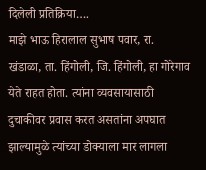दिलेली प्रतिक्रिया….
माझे भाऊ हिरालाल सुभाष पवार, रा. खंडाळा, ता. हिंगोली, जि. हिंगोली, हा गोरेगाव येते राहत होता. त्यांना व्यवसायासाठी दुचाकीवर प्रवास करत असतांना अपघात झाल्यामुळे त्यांच्या डोक्याला मार लागला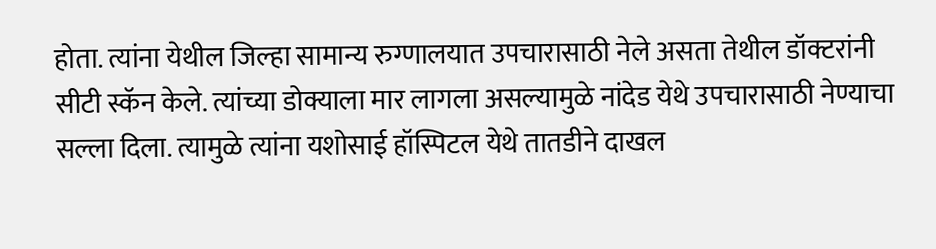होता. त्यांना येथील जिल्हा सामान्य रुग्णालयात उपचारासाठी नेले असता तेथील डॉक्टरांनी सीटी स्कॅन केले. त्यांच्या डोक्याला मार लागला असल्यामुळे नांदेड येथे उपचारासाठी नेण्याचा सल्ला दिला. त्यामुळे त्यांना यशोसाई हॉस्पिटल येथे तातडीने दाखल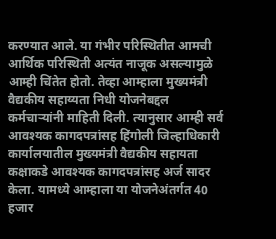करण्यात आले. या गंभीर परिस्थितीत आमची आर्थिक परिस्थिती अत्यंत नाजूक असल्यामुळे आम्ही चिंतेत होतो. तेव्हा आम्हाला मुख्यमंत्री वैद्यकीय सहाय्यता निधी योजनेबद्दल कर्मचाऱ्यांनी माहिती दिली. त्यानुसार आम्ही सर्व आवश्यक कागदपत्रांसह हिंगोली जिल्हाधिकारी कार्यालयातील मुख्यमंत्री वैद्यकीय सहायता कक्षाकडे आवश्यक कागदपत्रांसह अर्ज सादर केला. यामध्ये आम्हाला या योजनेअंतर्गत 40 हजार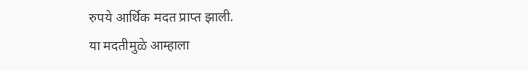रुपये आर्थिक मदत प्राप्त झाली.
या मदतीमुळे आम्हाला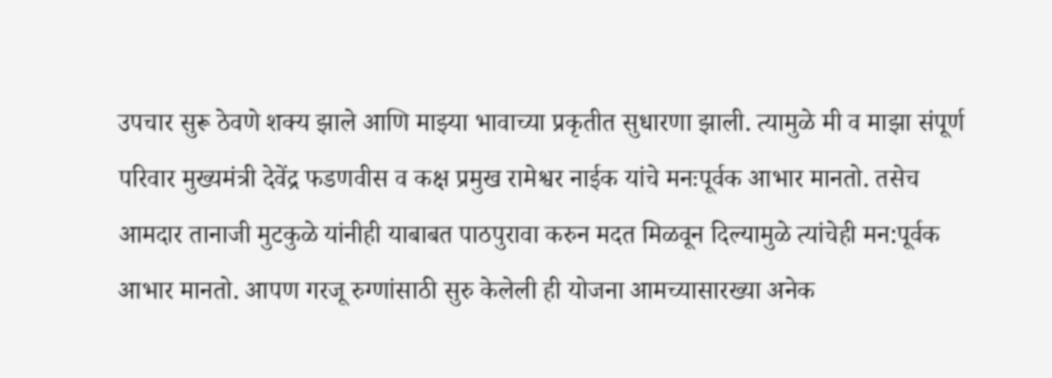उपचार सुरू ठेवणे शक्य झाले आणि माझ्या भावाच्या प्रकृतीत सुधारणा झाली. त्यामुळे मी व माझा संपूर्ण परिवार मुख्यमंत्री देवेंद्र फडणवीस व कक्ष प्रमुख रामेश्वर नाईक यांचे मनःपूर्वक आभार मानतो. तसेच आमदार तानाजी मुटकुळे यांनीही याबाबत पाठपुरावा करुन मदत मिळवून दिल्यामुळे त्यांचेही मन:पूर्वक आभार मानतो. आपण गरजू रुग्णांसाठी सुरु केलेली ही योजना आमच्यासारख्या अनेक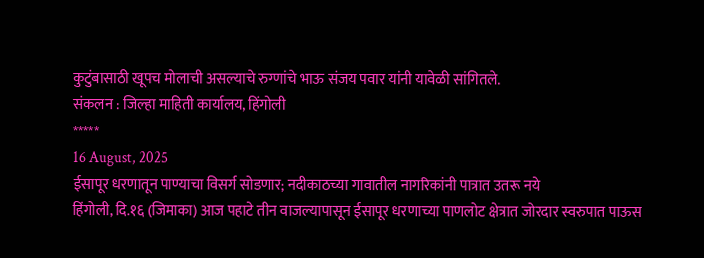कुटुंबासाठी खूपच मोलाची असल्याचे रुग्णांचे भाऊ संजय पवार यांनी यावेळी सांगितले.
संकलन : जिल्हा माहिती कार्यालय, हिंगोली
*****
16 August, 2025
ईसापूर धरणातून पाण्याचा विसर्ग सोडणार; नदीकाठच्या गावातील नागरिकांनी पात्रात उतरू नये
हिंगोली, दि.१६ (जिमाका) आज पहाटे तीन वाजल्यापासून ईसापूर धरणाच्या पाणलोट क्षेत्रात जोरदार स्वरुपात पाऊस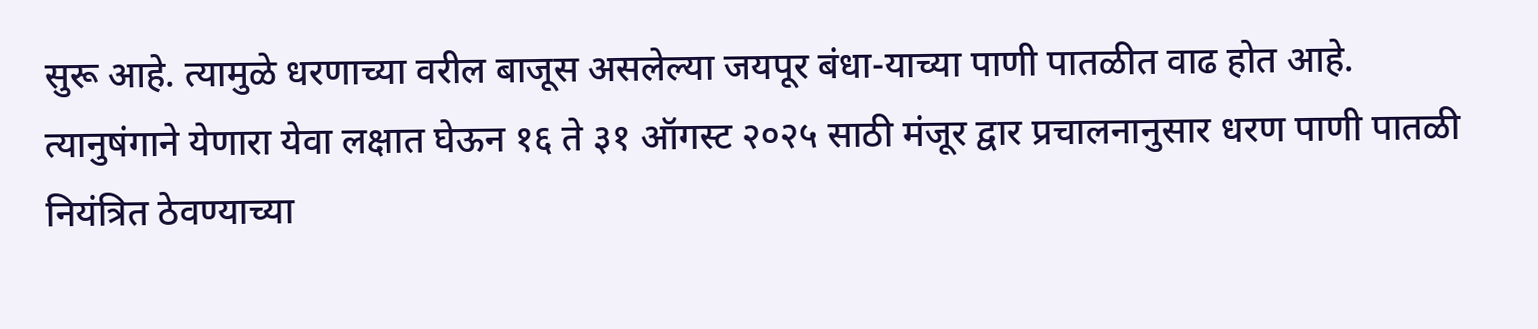सुरू आहे. त्यामुळे धरणाच्या वरील बाजूस असलेल्या जयपूर बंधा-याच्या पाणी पातळीत वाढ होत आहे. त्यानुषंगाने येणारा येवा लक्षात घेऊन १६ ते ३१ ऑगस्ट २०२५ साठी मंजूर द्वार प्रचालनानुसार धरण पाणी पातळी नियंत्रित ठेवण्याच्या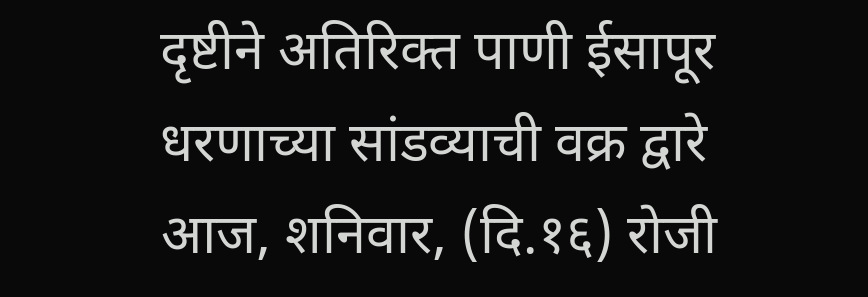दृष्टीने अतिरिक्त पाणी ईसापूर धरणाच्या सांडव्याची वक्र द्वारे आज, शनिवार, (दि.१६) रोजी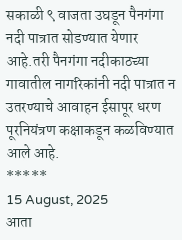सकाळी ९ वाजता उघडून पैनगंगा नदी पात्रात सोडण्यात येणार आहे.तरी पैनगंगा नदीकाठच्या गावातील नागरिकांनी नदी पात्रात न उतरण्याचे आवाहन ईसापूर धरण पूरनियंत्रण कक्षाकडून कळविण्यात आले आहे.
*****
15 August, 2025
आता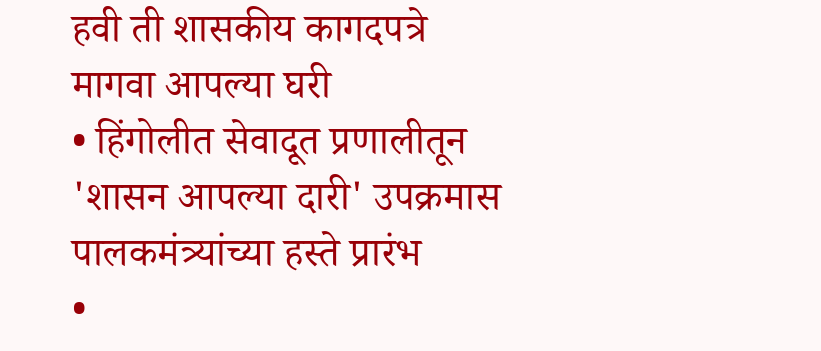हवी ती शासकीय कागदपत्रे मागवा आपल्या घरी
• हिंगोलीत सेवादूत प्रणालीतून 'शासन आपल्या दारी' उपक्रमास पालकमंत्र्यांच्या हस्ते प्रारंभ
•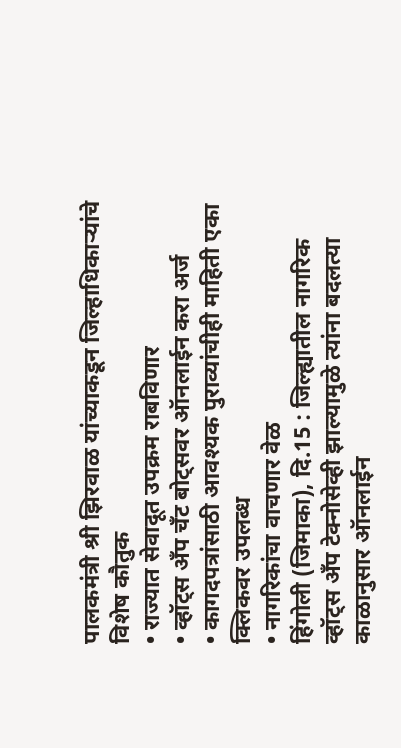पालकमंत्री श्री झिरवाळ यांच्याकडून जिल्हाधिकाऱ्यांचे विशेष कौतुक
• राज्यात सेवादूत उपक्रम राबविणार
• व्हॉट्स अँप चँट बोट्सवर ऑनलाईन करा अर्ज
• कागदपत्रांसाठी आवश्यक पुराव्यांचीही माहिती एका क्लिकवर उपलब्ध
• नागरिकांचा वाचणार वेळ
हिंगोली (जिमाका), दि.15 : जिल्ह्यातील नागरिक व्हॉट्स अँप टेक्नोसेव्ही झाल्यामुळे त्यांना बदलत्या काळानुसार ऑनलाईन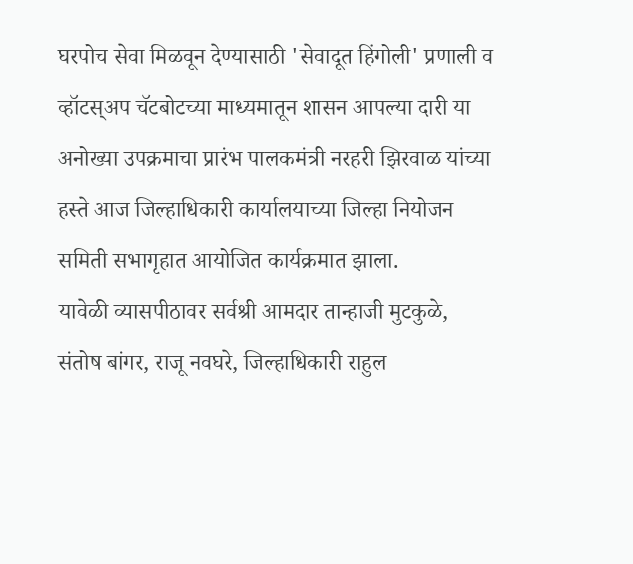घरपोच सेवा मिळवून देण्यासाठी 'सेवादूत हिंगोली' प्रणाली व व्हॉटस्अप चॅटबोटच्या माध्यमातून शासन आपल्या दारी या अनोख्या उपक्रमाचा प्रारंभ पालकमंत्री नरहरी झिरवाळ यांच्या हस्ते आज जिल्हाधिकारी कार्यालयाच्या जिल्हा नियोजन समिती सभागृहात आयोजित कार्यक्रमात झाला.
यावेळी व्यासपीठावर सर्वश्री आमदार तान्हाजी मुटकुळे, संतोष बांगर, राजू नवघरे, जिल्हाधिकारी राहुल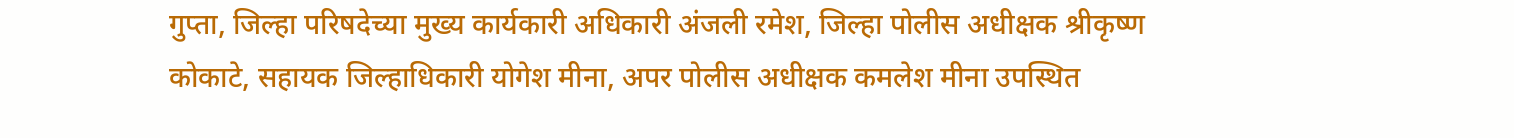गुप्ता, जिल्हा परिषदेच्या मुख्य कार्यकारी अधिकारी अंजली रमेश, जिल्हा पोलीस अधीक्षक श्रीकृष्ण कोकाटे, सहायक जिल्हाधिकारी योगेश मीना, अपर पोलीस अधीक्षक कमलेश मीना उपस्थित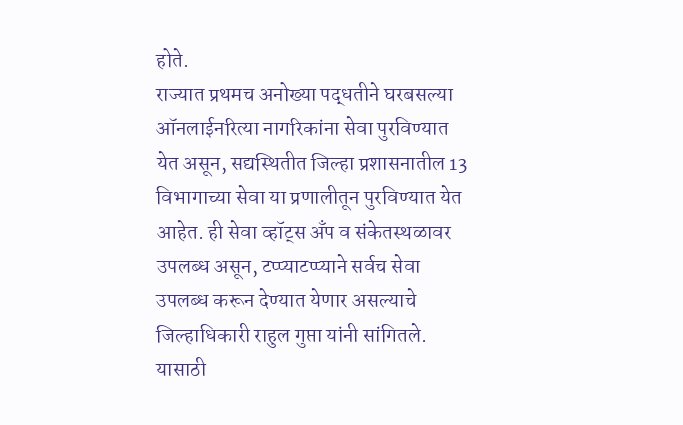होते.
राज्यात प्रथमच अनोख्या पद्धतीने घरबसल्या ऑनलाईनरित्या नागरिकांना सेवा पुरविण्यात येत असून, सद्यस्थितीत जिल्हा प्रशासनातील 13 विभागाच्या सेवा या प्रणालीतून पुरविण्यात येत आहेत. ही सेवा व्हॉट्स अँप व संकेतस्थळावर उपलब्ध असून, टप्प्याटप्प्याने सर्वच सेवा उपलब्ध करून देण्यात येणार असल्याचे जिल्हाधिकारी राहुल गुप्ता यांनी सांगितले. यासाठी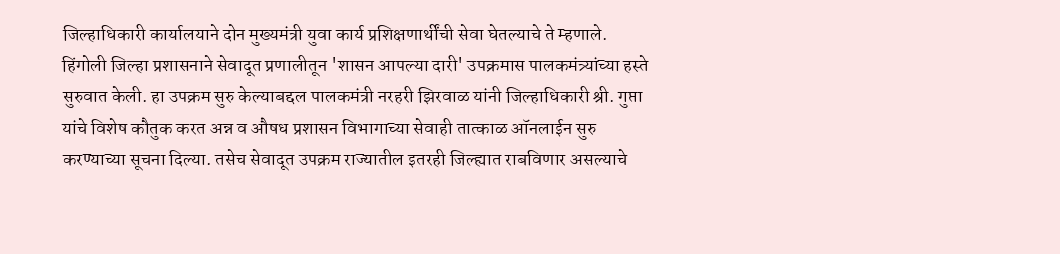जिल्हाधिकारी कार्यालयाने दोन मुख्यमंत्री युवा कार्य प्रशिक्षणार्थींची सेवा घेतल्याचे ते म्हणाले.
हिंगोली जिल्हा प्रशासनाने सेवादूत प्रणालीतून 'शासन आपल्या दारी' उपक्रमास पालकमंत्र्यांच्या हस्ते सुरुवात केली. हा उपक्रम सुरु केल्याबद्दल पालकमंत्री नरहरी झिरवाळ यांनी जिल्हाधिकारी श्री. गुप्ता यांचे विशेष कौतुक करत अन्न व औषध प्रशासन विभागाच्या सेवाही तात्काळ ऑनलाईन सुरु करण्याच्या सूचना दिल्या. तसेच सेवादूत उपक्रम राज्यातील इतरही जिल्ह्यात राबविणार असल्याचे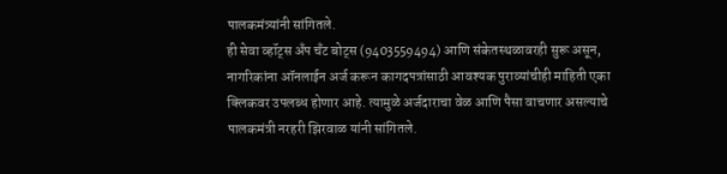पालकमंत्र्यांनी सांगितले.
ही सेवा व्हॉट्स अँप चँट बोट्स (9403559494) आणि संकेतस्थळावरही सुरू असून, नागरिकांना ऑनलाईन अर्ज करून कागदपत्रांसाठी आवश्यक पुराव्यांचीही माहिती एका क्लिकवर उपलब्ध होणार आहे. त्यामुळे अर्जदाराचा वेळ आणि पैसा वाचणार असल्याचे पालकमंत्री नरहरी झिरवाळ यांनी सांगितले.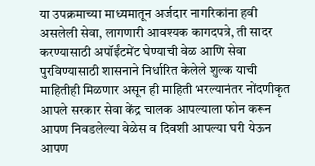या उपक्रमाच्या माध्यमातून अर्जदार नागरिकांना हवी असलेली सेवा, लागणारी आवश्यक कागदपत्रे, ती सादर करण्यासाठी अपॉईंटमेंट घेण्याची वेळ आणि सेवा पुरविण्यासाठी शासनाने निर्धारित केलेले शुल्क याची माहितीही मिळणार असून ही माहिती भरल्यानंतर नोंदणीकृत आपले सरकार सेवा केंद्र चालक आपल्याला फोन करून आपण निवडलेल्या वेळेस व दिवशी आपल्या घरी येऊन आपण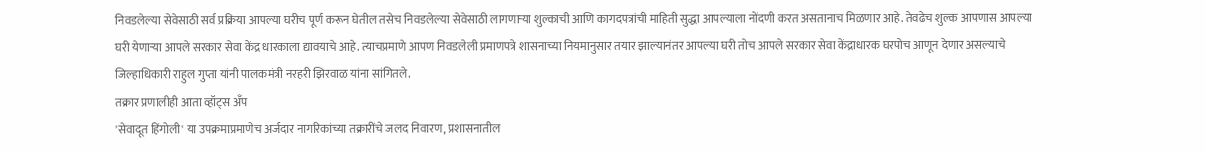निवडलेल्या सेवेसाठी सर्व प्रक्रिया आपल्या घरीच पूर्ण करून घेतील तसेच निवडलेल्या सेवेसाठी लागणाऱ्या शुल्काची आणि कागदपत्रांची माहिती सुद्धा आपल्याला नोंदणी करत असतानाच मिळणार आहे. तेवढेच शुल्क आपणास आपल्या घरी येणाऱ्या आपले सरकार सेवा केंद्र धारकाला द्यावयाचे आहे. त्याचप्रमाणे आपण निवडलेली प्रमाणपत्रे शासनाच्या नियमानुसार तयार झाल्यानंतर आपल्या घरी तोच आपले सरकार सेवा केंद्राधारक घरपोच आणून देणार असल्याचे जिल्हाधिकारी राहुल गुप्ता यांनी पालकमंत्री नरहरी झिरवाळ यांना सांगितले.
तक्रार प्रणालीही आता व्हॉट्स अँप
'सेवादूत हिंगोली' या उपक्रमाप्रमाणेच अर्जदार नागरिकांच्या तक्रारींचे जलद निवारण, प्रशासनातील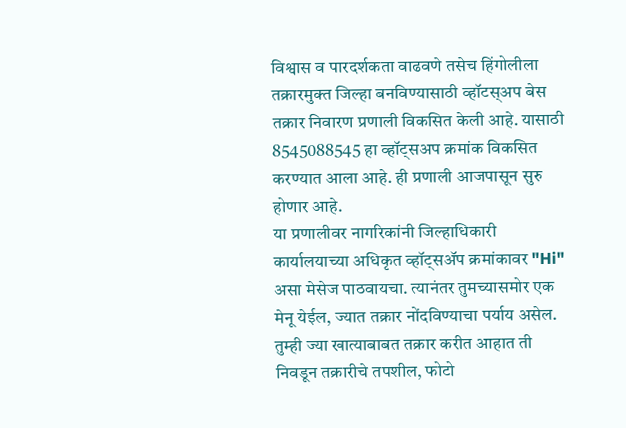विश्वास व पारदर्शकता वाढवणे तसेच हिंगोलीला तक्रारमुक्त जिल्हा बनविण्यासाठी व्हॉटस्अप बेस तक्रार निवारण प्रणाली विकसित केली आहे. यासाठी 8545088545 हा व्हॉट्सअप क्रमांक विकसित करण्यात आला आहे. ही प्रणाली आजपासून सुरु होणार आहे.
या प्रणालीवर नागरिकांनी जिल्हाधिकारी कार्यालयाच्या अधिकृत व्हॉट्सॲप क्रमांकावर "Hi" असा मेसेज पाठवायचा. त्यानंतर तुमच्यासमोर एक मेनू येईल, ज्यात तक्रार नोंदविण्याचा पर्याय असेल. तुम्ही ज्या खात्याबाबत तक्रार करीत आहात ती निवडून तक्रारीचे तपशील, फोटो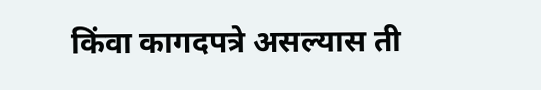किंवा कागदपत्रे असल्यास ती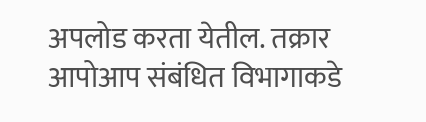अपलोड करता येतील. तक्रार आपोआप संबंधित विभागाकडे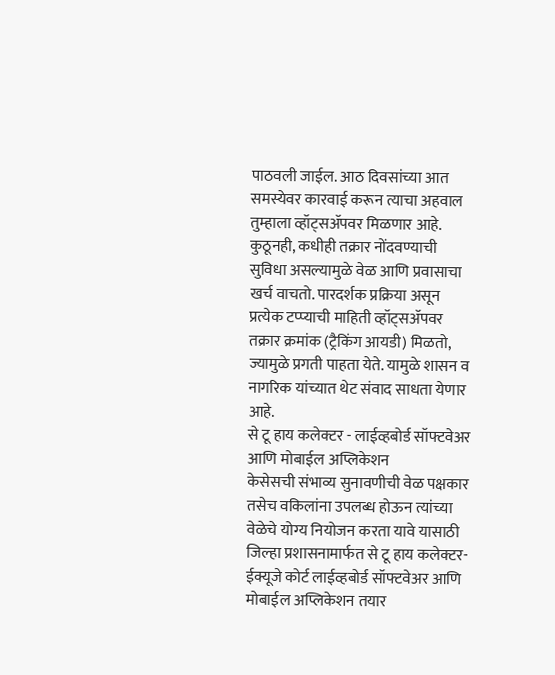पाठवली जाईल. आठ दिवसांच्या आत समस्येवर कारवाई करून त्याचा अहवाल तुम्हाला व्हॉट्सॲपवर मिळणार आहे. कुठूनही, कधीही तक्रार नोंदवण्याची सुविधा असल्यामुळे वेळ आणि प्रवासाचा खर्च वाचतो. पारदर्शक प्रक्रिया असून प्रत्येक टप्प्याची माहिती व्हॉट्सॲपवर तक्रार क्रमांक (ट्रैकिंग आयडी) मिळतो, ज्यामुळे प्रगती पाहता येते. यामुळे शासन व नागरिक यांच्यात थेट संवाद साधता येणार आहे.
से टू हाय कलेक्टर - लाईव्हबोर्ड सॉफ्टवेअर आणि मोबाईल अप्लिकेशन
केसेसची संभाव्य सुनावणीची वेळ पक्षकार तसेच वकिलांना उपलब्ध होऊन त्यांच्या वेळेचे योग्य नियोजन करता यावे यासाठी जिल्हा प्रशासनामार्फत से टू हाय कलेक्टर-ईक्यूजे कोर्ट लाईव्हबोर्ड सॉफ्टवेअर आणि मोबाईल अप्लिकेशन तयार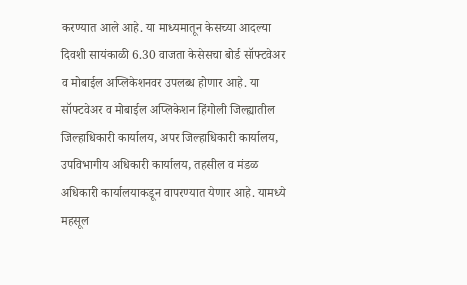करण्यात आले आहे. या माध्यमातून केसच्या आदल्या दिवशी सायंकाळी 6.30 वाजता केसेसचा बोर्ड सॉफ्टवेअर व मोबाईल अप्लिकेशनवर उपलब्ध होणार आहे. या सॉफ्टवेअर व मोबाईल अप्लिकेशन हिंगोली जिल्ह्यातील जिल्हाधिकारी कार्यालय, अपर जिल्हाधिकारी कार्यालय, उपविभागीय अधिकारी कार्यालय, तहसील व मंडळ अधिकारी कार्यालयाकडून वापरण्यात येणार आहे. यामध्ये महसूल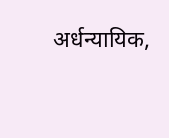अर्धन्यायिक,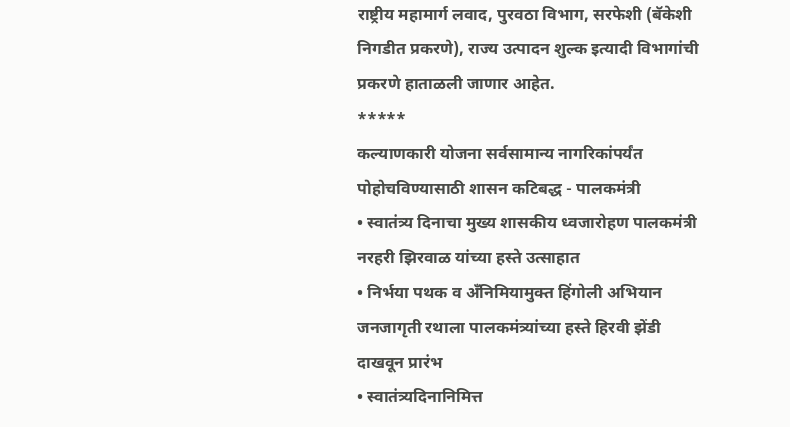राष्ट्रीय महामार्ग लवाद, पुरवठा विभाग, सरफेशी (बॅकेशी निगडीत प्रकरणे), राज्य उत्पादन शुल्क इत्यादी विभागांची प्रकरणे हाताळली जाणार आहेत.
*****
कल्याणकारी योजना सर्वसामान्य नागरिकांपर्यंत पोहोचविण्यासाठी शासन कटिबद्ध - पालकमंत्री
• स्वातंत्र्य दिनाचा मुख्य शासकीय ध्वजारोहण पालकमंत्री नरहरी झिरवाळ यांच्या हस्ते उत्साहात
• निर्भया पथक व अँनिमियामुक्त हिंगोली अभियान जनजागृती रथाला पालकमंत्र्यांच्या हस्ते हिरवी झेंडी दाखवून प्रारंभ
• स्वातंत्र्यदिनानिमित्त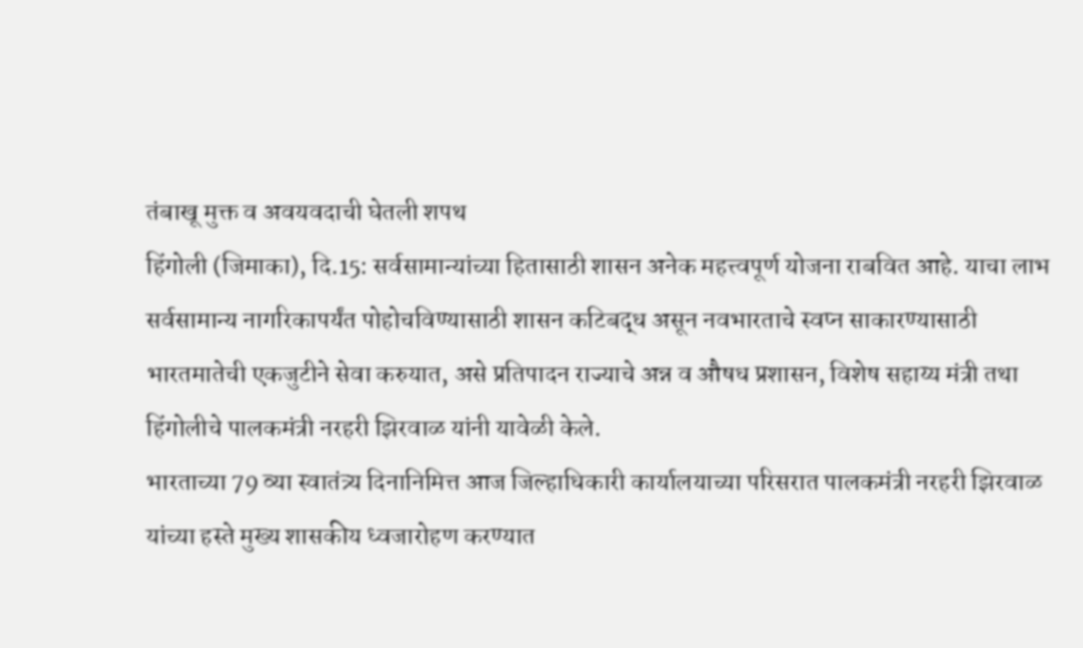तंबाखू मुक्त व अवयवदाची घेतली शपथ
हिंगोली (जिमाका), दि.15: सर्वसामान्यांच्या हितासाठी शासन अनेक महत्त्वपूर्ण योजना राबवित आहे. याचा लाभ सर्वसामान्य नागरिकापर्यंत पोहोचविण्यासाठी शासन कटिबद्ध असून नवभारताचे स्वप्न साकारण्यासाठी भारतमातेची एकजुटीने सेवा करुयात, असे प्रतिपादन राज्याचे अन्न व औषध प्रशासन, विशेष सहाय्य मंत्री तथा हिंगोलीचे पालकमंत्री नरहरी झिरवाळ यांनी यावेळी केले.
भारताच्या 79 व्या स्वातंत्र्य दिनानिमित्त आज जिल्हाधिकारी कार्यालयाच्या परिसरात पालकमंत्री नरहरी झिरवाळ यांच्या हस्ते मुख्य शासकीय ध्वजारोहण करण्यात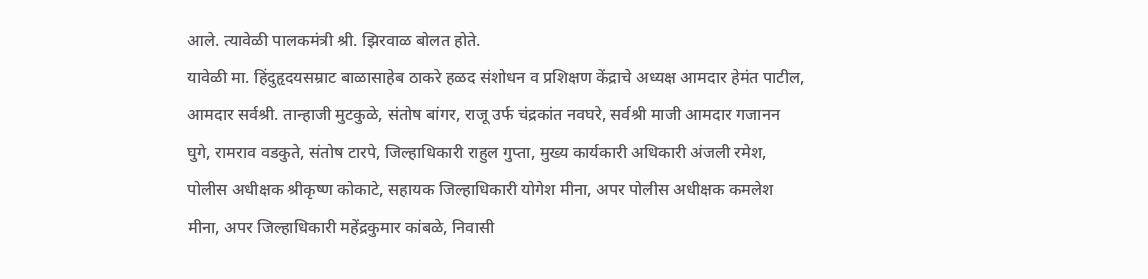आले. त्यावेळी पालकमंत्री श्री. झिरवाळ बोलत होते.
यावेळी मा. हिंदुहृदयसम्राट बाळासाहेब ठाकरे हळद संशोधन व प्रशिक्षण केंद्राचे अध्यक्ष आमदार हेमंत पाटील, आमदार सर्वश्री. तान्हाजी मुटकुळे, संतोष बांगर, राजू उर्फ चंद्रकांत नवघरे, सर्वश्री माजी आमदार गजानन घुगे, रामराव वडकुते, संतोष टारपे, जिल्हाधिकारी राहुल गुप्ता, मुख्य कार्यकारी अधिकारी अंजली रमेश, पोलीस अधीक्षक श्रीकृष्ण कोकाटे, सहायक जिल्हाधिकारी योगेश मीना, अपर पोलीस अधीक्षक कमलेश मीना, अपर जिल्हाधिकारी महेंद्रकुमार कांबळे, निवासी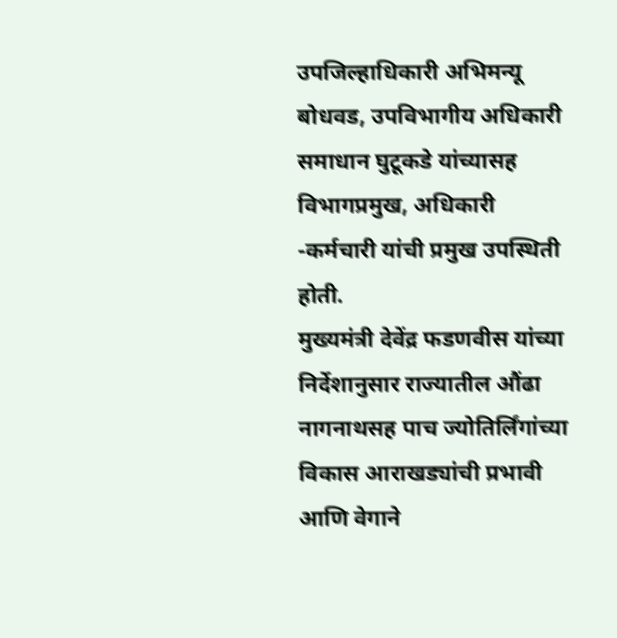उपजिल्हाधिकारी अभिमन्यू बोधवड, उपविभागीय अधिकारी समाधान घुटूकडे यांच्यासह विभागप्रमुख, अधिकारी -कर्मचारी यांची प्रमुख उपस्थिती होती.
मुख्यमंत्री देवेंद्र फडणवीस यांच्या निर्देशानुसार राज्यातील औंढा नागनाथसह पाच ज्योतिर्लिंगांच्या विकास आराखड्यांची प्रभावी आणि वेगाने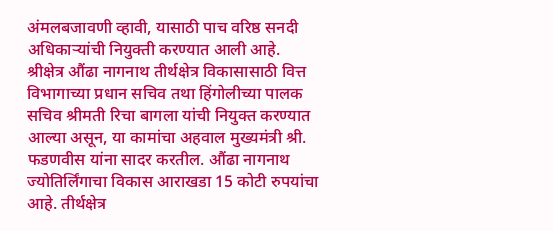अंमलबजावणी व्हावी, यासाठी पाच वरिष्ठ सनदी अधिकाऱ्यांची नियुक्ती करण्यात आली आहे. श्रीक्षेत्र औंढा नागनाथ तीर्थक्षेत्र विकासासाठी वित्त विभागाच्या प्रधान सचिव तथा हिंगोलीच्या पालक सचिव श्रीमती रिचा बागला यांची नियुक्त करण्यात आल्या असून, या कामांचा अहवाल मुख्यमंत्री श्री. फडणवीस यांना सादर करतील. औंढा नागनाथ ज्योतिर्लिंगाचा विकास आराखडा 15 कोटी रुपयांचा आहे. तीर्थक्षेत्र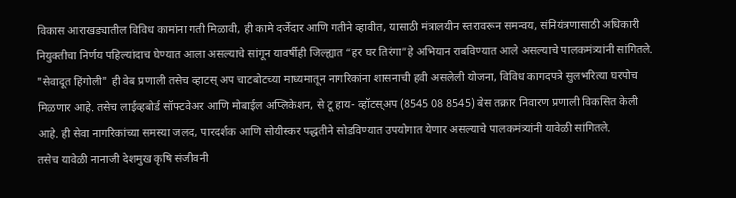विकास आराखड्यातील विविध कामांना गती मिळावी, ही कामे दर्जेदार आणि गतीने व्हावीत, यासाठी मंत्रालयीन स्तरावरून समन्वय, संनियंत्रणासाठी अधिकारी नियुक्तीचा निर्णय पहिल्यांदाच घेण्यात आला असल्याचे सांगून यावर्षीही जिल्ह्यात “हर घर तिरंगा”हे अभियान राबविण्यात आले असल्याचे पालकमंत्र्यांनी सांगितले.
"सेवादूत हिंगोली" ही वेब प्रणाली तसेच व्हाटस् अप चाटबोटच्या माध्यमातून नागरिकांना शासनाची हवी असलेली योजना, विविध कागदपत्रे सुलभरित्या घरपोच मिळणार आहे. तसेच लाईव्हबोर्ड सॉफ्टवेअर आणि मोबाईल अप्लिकेशन, से टू हाय- व्हॉटस्अप (8545 08 8545) बेस तक्रार निवारण प्रणाली विकसित केली आहे. ही सेवा नागरिकांच्या समस्या जलद, पारदर्शक आणि सोयीस्कर पद्धतीने सोडविण्यात उपयोगात येणार असल्याचे पालकमंत्र्यांनी यावेळी सांगितले.
तसेच यावेळी नानाजी देशमुख कृषि संजीवनी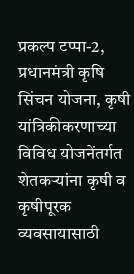प्रकल्प टप्पा-2, प्रधानमंत्री कृषि सिंचन योजना, कृषी यांत्रिकीकरणाच्या विविध योजनेंतर्गत शेतकऱ्यांना कृषी व कृषीपूरक व्यवसायासाठी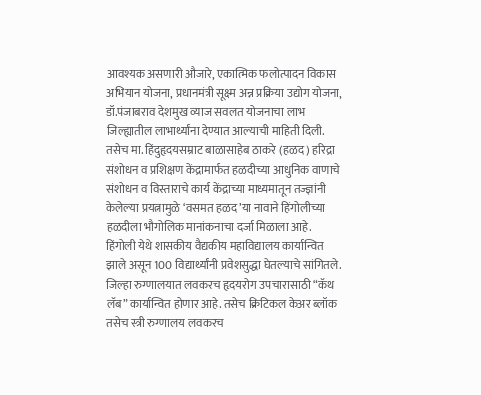आवश्यक असणारी औजारे, एकात्मिक फलोत्पादन विकास अभियान योजना, प्रधानमंत्री सूक्ष्म अन्न प्रक्रिया उद्योग योजना, डॉ.पंजाबराव देशमुख व्याज सवलत योजनाचा लाभ जिल्ह्यातील लाभार्थ्यांना देण्यात आल्याची माहिती दिली. तसेच मा. हिंदुहृदयसम्राट बाळासाहेब ठाकरे (हळद) हरिद्रा संशोधन व प्रशिक्षण केंद्रामार्फत हळदीच्या आधुनिक वाणाचे संशोधन व विस्ताराचे कार्य केंद्राच्या माध्यमातून तज्ज्ञांनी केलेल्या प्रयत्नामुळे ‘वसमत हळद’या नावाने हिंगोलीच्या हळदीला भौगोलिक मानांकनाचा दर्जा मिळाला आहे.
हिंगोली येथे शासकीय वैद्यकीय महाविद्यालय कार्यान्वित झाले असून 100 विद्यार्थ्यांनी प्रवेशसुद्धा घेतल्याचे सांगितले. जिल्हा रुग्णालयात लवकरच हृदयरोग उपचारासाठी “कॅथ लॅब” कार्यान्वित होणार आहे. तसेच क्रिटिकल केअर ब्लॉक तसेच स्त्री रुग्णालय लवकरच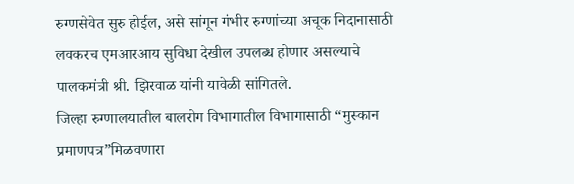रुग्णसेवेत सुरु होईल, असे सांगून गंभीर रुग्णांच्या अचूक निदानासाठी लवकरच एमआरआय सुविधा देखील उपलब्ध होणार असल्याचे पालकमंत्री श्री. झिरवाळ यांनी यावेळी सांगितले.
जिल्हा रुग्णालयातील बालरोग विभागातील विभागासाठी “मुस्कान प्रमाणपत्र”मिळवणारा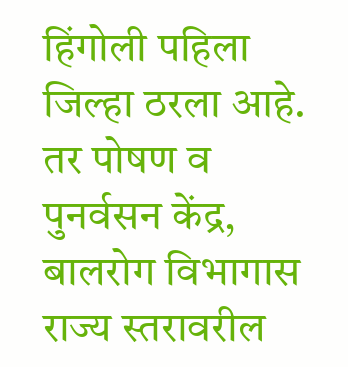हिंगोली पहिला जिल्हा ठरला आहे. तर पोषण व पुनर्वसन केंद्र, बालरोग विभागास राज्य स्तरावरील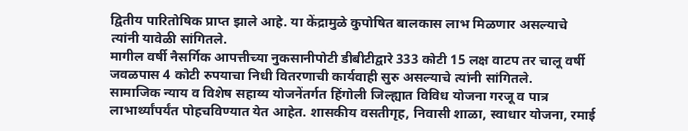द्वितीय पारितोषिक प्राप्त झाले आहे. या केंद्रामुळे कुपोषित बालकास लाभ मिळणार असल्याचे त्यांनी यावेळी सांगितले.
मागील वर्षी नैसर्गिक आपत्तीच्या नुकसानीपोटी डीबीटीद्वारे 333 कोटी 15 लक्ष वाटप तर चालू वर्षी जवळपास 4 कोटी रुपयाचा निधी वितरणाची कार्यवाही सुरु असल्याचे त्यांनी सांगितले.
सामाजिक न्याय व विशेष सहाय्य योजनेंतर्गत हिंगोली जिल्ह्यात विविध योजना गरजू व पात्र लाभार्थ्यांपर्यंत पोहचविण्यात येत आहेत. शासकीय वसतीगृह, निवासी शाळा, स्वाधार योजना, रमाई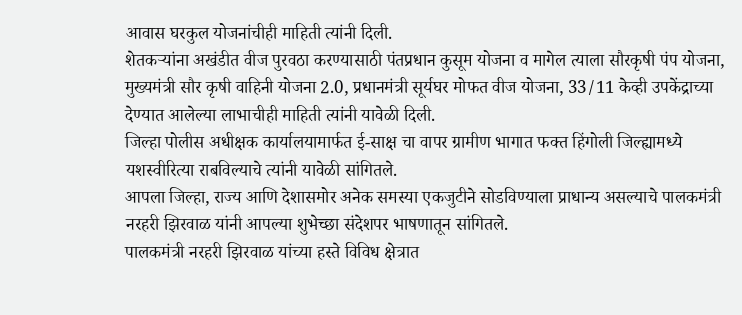आवास घरकुल योजनांचीही माहिती त्यांनी दिली.
शेतकऱ्यांना अखंडीत वीज पुरवठा करण्यासाठी पंतप्रधान कुसूम योजना व मागेल त्याला सौरकृषी पंप योजना, मुख्यमंत्री सौर कृषी वाहिनी योजना 2.0, प्रधानमंत्री सूर्यघर मोफत वीज योजना, 33/11 केव्ही उपकेंद्राच्या देण्यात आलेल्या लाभाचीही माहिती त्यांनी यावेळी दिली.
जिल्हा पोलीस अधीक्षक कार्यालयामार्फत ई-साक्ष चा वापर ग्रामीण भागात फक्त हिंगोली जिल्ह्यामध्ये यशस्वीरित्या राबविल्याचे त्यांनी यावेळी सांगितले.
आपला जिल्हा, राज्य आणि देशासमोर अनेक समस्या एकजुटीने सोडविण्याला प्राधान्य असल्याचे पालकमंत्री नरहरी झिरवाळ यांनी आपल्या शुभेच्छा संदेशपर भाषणातून सांगितले.
पालकमंत्री नरहरी झिरवाळ यांच्या हस्ते विविध क्षेत्रात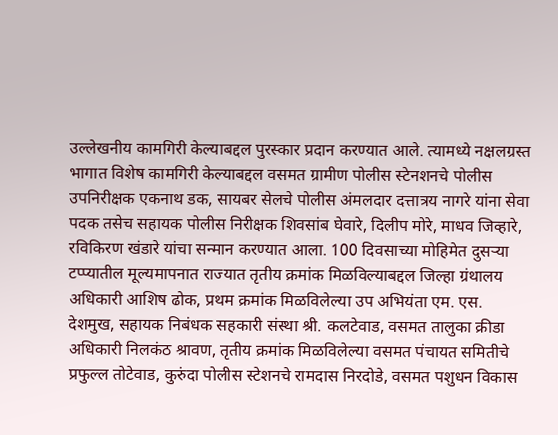उल्लेखनीय कामगिरी केल्याबद्दल पुरस्कार प्रदान करण्यात आले. त्यामध्ये नक्षलग्रस्त भागात विशेष कामगिरी केल्याबद्दल वसमत ग्रामीण पोलीस स्टेनशनचे पोलीस उपनिरीक्षक एकनाथ डक, सायबर सेलचे पोलीस अंमलदार दत्तात्रय नागरे यांना सेवा पदक तसेच सहायक पोलीस निरीक्षक शिवसांब घेवारे, दिलीप मोरे, माधव जिव्हारे, रविकिरण खंडारे यांचा सन्मान करण्यात आला. 100 दिवसाच्या मोहिमेत दुसऱ्या टप्प्यातील मूल्यमापनात राज्यात तृतीय क्रमांक मिळविल्याबद्दल जिल्हा ग्रंथालय अधिकारी आशिष ढोक, प्रथम क्रमांक मिळविलेल्या उप अभियंता एम. एस. देशमुख, सहायक निबंधक सहकारी संस्था श्री. कलटेवाड, वसमत तालुका क्रीडा अधिकारी निलकंठ श्रावण, तृतीय क्रमांक मिळविलेल्या वसमत पंचायत समितीचे प्रफुल्ल तोटेवाड, कुरुंदा पोलीस स्टेशनचे रामदास निरदोडे, वसमत पशुधन विकास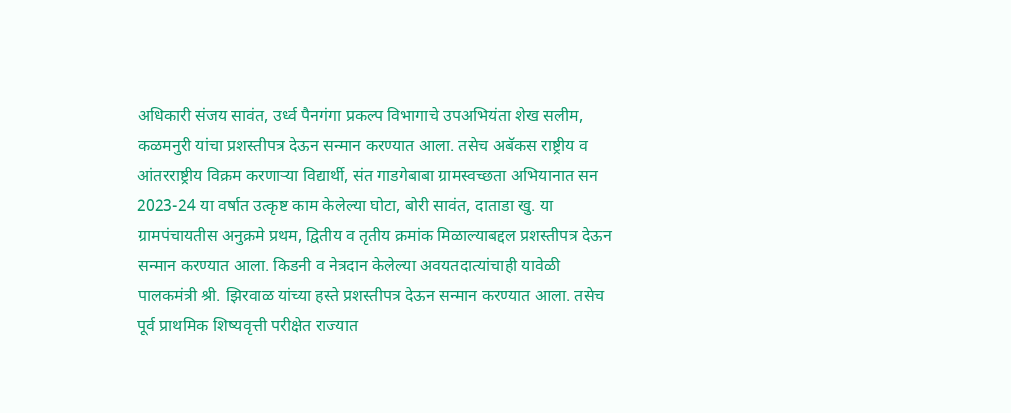अधिकारी संजय सावंत, उर्ध्व पैनगंगा प्रकल्प विभागाचे उपअभियंता शेख सलीम, कळमनुरी यांचा प्रशस्तीपत्र देऊन सन्मान करण्यात आला. तसेच अबॅकस राष्ट्रीय व आंतरराष्ट्रीय विक्रम करणाऱ्या विद्यार्थी, संत गाडगेबाबा ग्रामस्वच्छता अभियानात सन 2023-24 या वर्षात उत्कृष्ट काम केलेल्या घोटा, बोरी सावंत, दाताडा खु. या ग्रामपंचायतीस अनुक्रमे प्रथम, द्वितीय व तृतीय क्रमांक मिळाल्याबद्दल प्रशस्तीपत्र देऊन सन्मान करण्यात आला. किडनी व नेत्रदान केलेल्या अवयतदात्यांचाही यावेळी पालकमंत्री श्री. झिरवाळ यांच्या हस्ते प्रशस्तीपत्र देऊन सन्मान करण्यात आला. तसेच पूर्व प्राथमिक शिष्यवृत्ती परीक्षेत राज्यात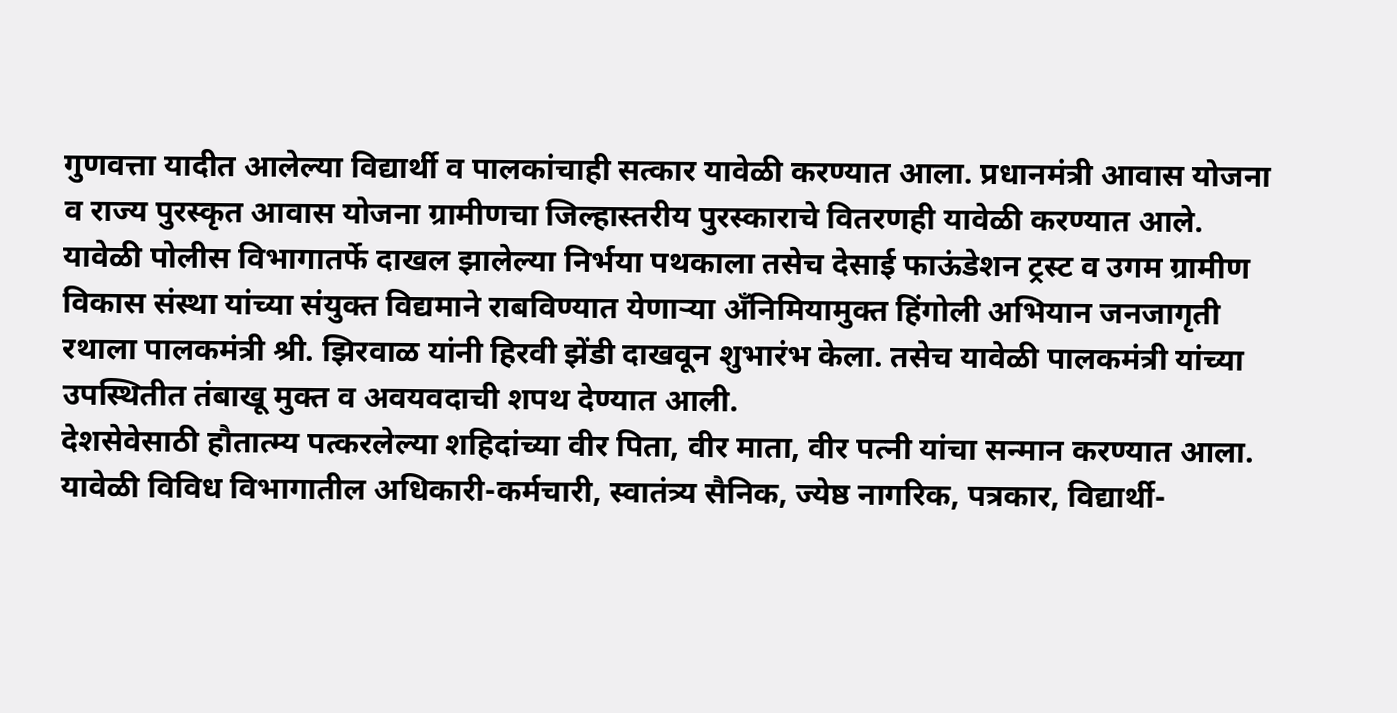गुणवत्ता यादीत आलेल्या विद्यार्थी व पालकांचाही सत्कार यावेळी करण्यात आला. प्रधानमंत्री आवास योजना व राज्य पुरस्कृत आवास योजना ग्रामीणचा जिल्हास्तरीय पुरस्काराचे वितरणही यावेळी करण्यात आले.
यावेळी पोलीस विभागातर्फे दाखल झालेल्या निर्भया पथकाला तसेच देसाई फाऊंडेशन ट्रस्ट व उगम ग्रामीण विकास संस्था यांच्या संयुक्त विद्यमाने राबविण्यात येणाऱ्या अँनिमियामुक्त हिंगोली अभियान जनजागृती रथाला पालकमंत्री श्री. झिरवाळ यांनी हिरवी झेंडी दाखवून शुभारंभ केला. तसेच यावेळी पालकमंत्री यांच्या उपस्थितीत तंबाखू मुक्त व अवयवदाची शपथ देण्यात आली.
देशसेवेसाठी हौतात्म्य पत्करलेल्या शहिदांच्या वीर पिता, वीर माता, वीर पत्नी यांचा सन्मान करण्यात आला. यावेळी विविध विभागातील अधिकारी-कर्मचारी, स्वातंत्र्य सैनिक, ज्येष्ठ नागरिक, पत्रकार, विद्यार्थी-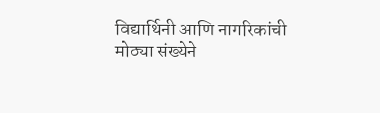विद्यार्थिनी आणि नागरिकांची मोठ्या संख्येने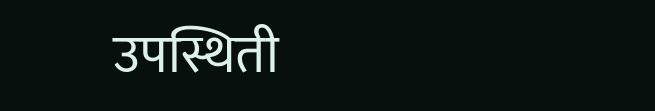उपस्थिती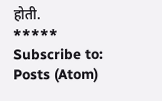होती.
*****
Subscribe to:
Posts (Atom)